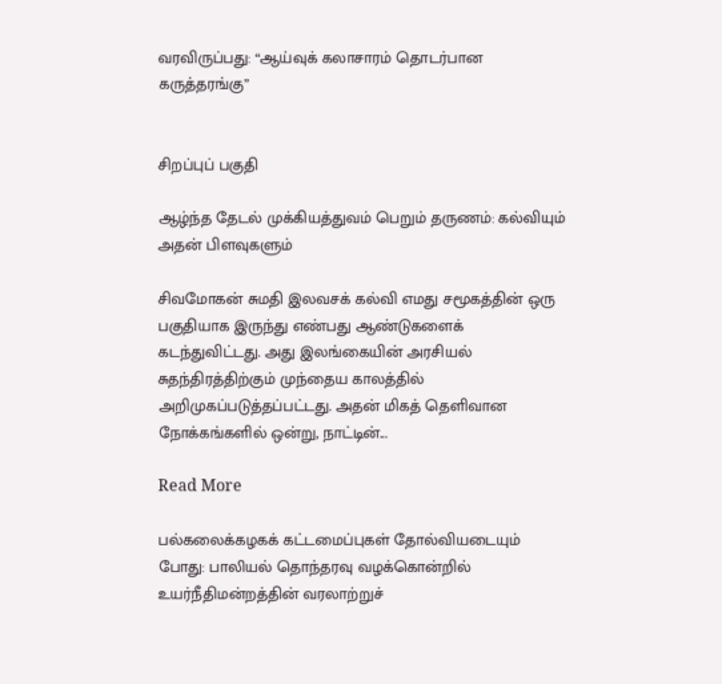வரவிருப்பது: “ஆய்வுக் கலாசாரம் தொடர்பான கருத்தரங்கு”


சிறப்புப் பகுதி

ஆழ்ந்த தேடல் முக்கியத்துவம் பெறும் தருணம்: கல்வியும் அதன் பிளவுகளும்

சிவமோகன் சுமதி இலவசக் கல்வி எமது சமூகத்தின் ஒரு பகுதியாக இருந்து எண்பது ஆண்டுகளைக் கடந்துவிட்டது. அது இலங்கையின் அரசியல் சுதந்திரத்திற்கும் முந்தைய காலத்தில் அறிமுகப்படுத்தப்பட்டது. அதன் மிகத் தெளிவான நோக்கங்களில் ஒன்று, நாட்டின்...

Read More

பல்கலைக்கழகக் கட்டமைப்புகள் தோல்வியடையும் போது: பாலியல் தொந்தரவு வழக்கொன்றில் உயர்நீதிமன்றத்தின் வரலாற்றுச்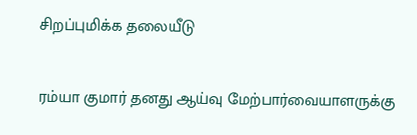சிறப்புமிக்க தலையீடு

ரம்யா குமார் தனது ஆய்வு மேற்பார்வையாளருக்கு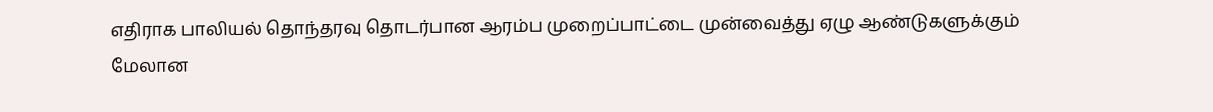எதிராக பாலியல் தொந்தரவு தொடர்பான ஆரம்ப முறைப்பாட்டை முன்வைத்து ஏழு ஆண்டுகளுக்கும் மேலான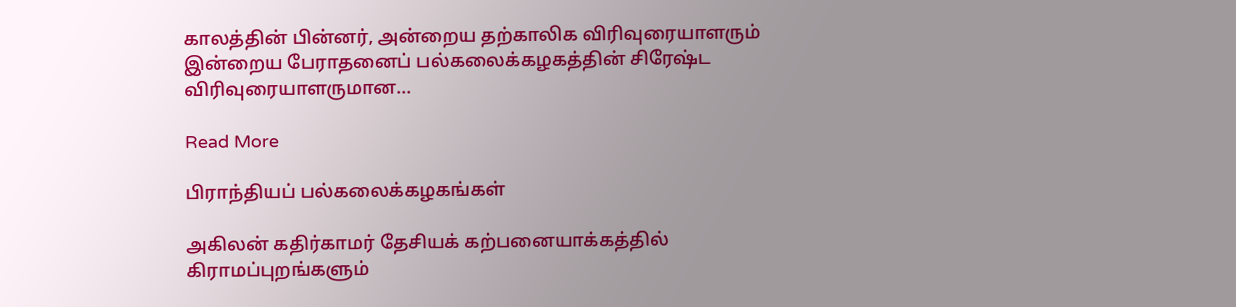காலத்தின் பின்னர், அன்றைய தற்காலிக விரிவுரையாளரும் இன்றைய பேராதனைப் பல்கலைக்கழகத்தின் சிரேஷ்ட விரிவுரையாளருமான...

Read More

பிராந்தியப் பல்கலைக்கழகங்கள்

அகிலன் கதிர்காமர் தேசியக் கற்பனையாக்கத்தில் கிராமப்புறங்களும்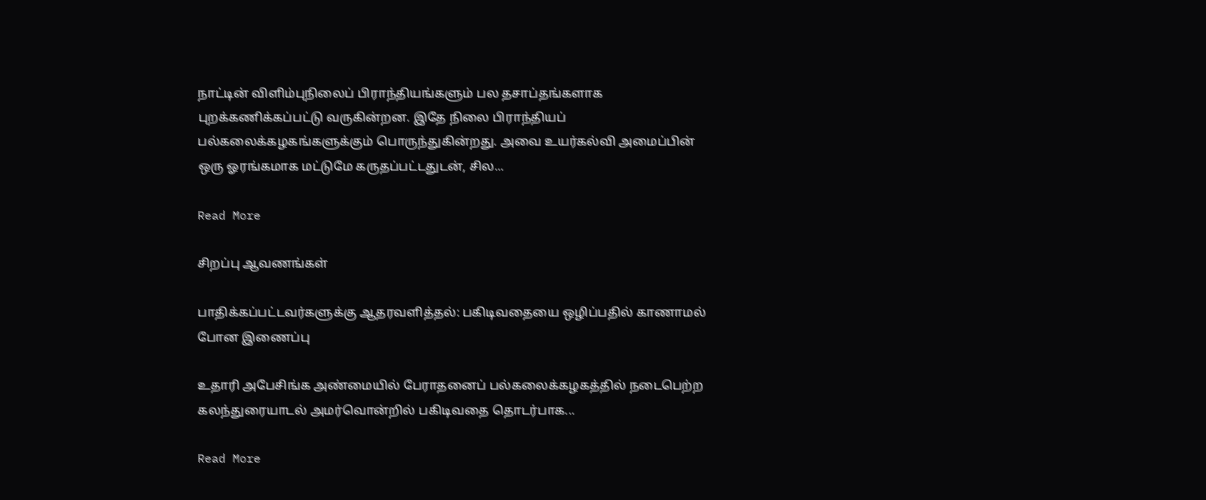நாட்டின் விளிம்புநிலைப் பிராந்தியங்களும் பல தசாப்தங்களாக புறக்கணிக்கப்பட்டு வருகின்றன. இதே நிலை பிராந்தியப் பல்கலைக்கழகங்களுக்கும் பொருந்துகின்றது. அவை உயர்கல்வி அமைப்பின் ஒரு ஓரங்கமாக மட்டுமே கருதப்பட்டதுடன், சில...

Read More

சிறப்பு ஆவணங்கள்

பாதிக்கப்பட்டவர்களுக்கு ஆதரவளித்தல்: பகிடிவதையை ஒழிப்பதில் காணாமல் போன இணைப்பு

உதாரி அபேசிங்க அண்மையில் பேராதனைப் பல்கலைக்கழகத்தில் நடைபெற்ற கலந்துரையாடல் அமர்வொன்றில் பகிடிவதை தொடர்பாக...

Read More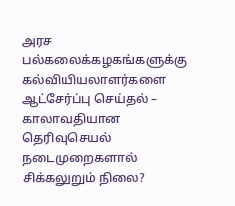அரச பல்கலைக்கழகங்களுக்கு கல்வியியலாளர்களை ஆட்சேர்ப்பு செய்தல் – காலாவதியான தெரிவுசெயல் நடைமுறைகளால் சிக்கலுறும் நிலை?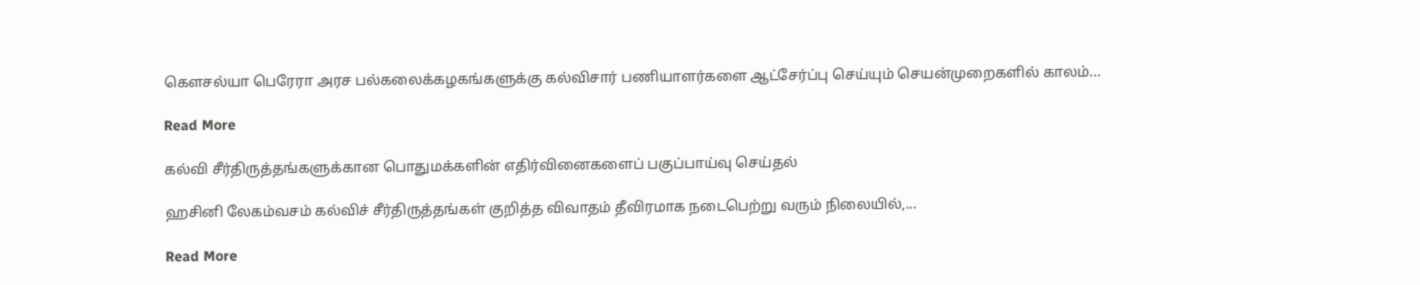கௌசல்யா பெரேரா அரச பல்கலைக்கழகங்களுக்கு கல்விசார் பணியாளர்களை ஆட்சேர்ப்பு செய்யும் செயன்முறைகளில் காலம்...

Read More

கல்வி சீர்திருத்தங்களுக்கான பொதுமக்களின் எதிர்வினைகளைப் பகுப்பாய்வு செய்தல்

ஹசினி லேகம்வசம் கல்விச் சீர்திருத்தங்கள் குறித்த விவாதம் தீவிரமாக நடைபெற்று வரும் நிலையில்,...

Read More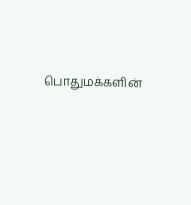பொதுமக்களின்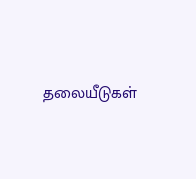தலையீடுகள்